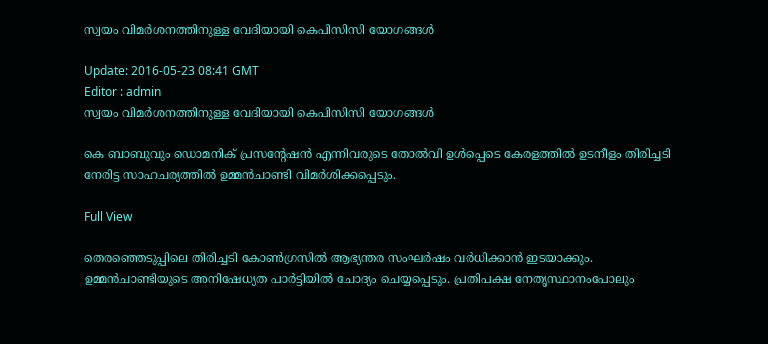സ്വയം വിമര്‍ശനത്തിനുള്ള വേദിയായി കെപിസിസി യോഗങ്ങള്‍

Update: 2016-05-23 08:41 GMT
Editor : admin
സ്വയം വിമര്‍ശനത്തിനുള്ള വേദിയായി കെപിസിസി യോഗങ്ങള്‍

കെ ബാബുവും ഡൊമനിക് പ്രസന്റേഷന്‍ എന്നിവരുടെ തോല്‍വി ഉള്‍പ്പെടെ കേരളത്തില്‍ ഉടനീളം തിരിച്ചടി നേരിട്ട സാഹചര്യത്തില്‍ ഉമ്മന്‍ചാണ്ടി വിമര്‍ശിക്കപ്പെടും.

Full View

തെരഞ്ഞെടുപ്പിലെ തിരിച്ചടി കോണ്‍ഗ്രസില്‍ ആഭ്യന്തര സംഘര്‍ഷം വര്‍ധിക്കാന്‍ ഇടയാക്കും. ഉമ്മന്‍ചാണ്ടിയുടെ അനിഷേധ്യത പാര്‍ട്ടിയില്‍ ചോദ്യം ചെയ്യപ്പെടും. പ്രതിപക്ഷ നേതൃസ്ഥാനംപോലും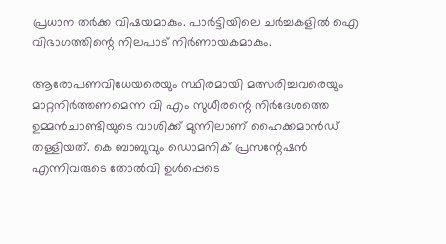പ്രധാന തര്‍ക്ക വിഷയമാകും. പാര്‍ട്ടിയിലെ ചര്‍ച്ചകളില്‍ ഐ വിഭാഗത്തിന്റെ നിലപാട് നിര്‍ണായകമാകും.

ആരോപണവിധേയരെയും സ്ഥിരമായി മത്സരിച്ചവരെയും മാറ്റനിര്‍ത്തണമെന്ന വി എം സുധീരന്റെ നിര്‍ദേശത്തെ ഉമ്മന്‍ചാണ്ടിയുടെ വാശിക്ക് മുന്നിലാണ് ഹൈക്കമാന്‍ഡ് തള്ളിയത്. കെ ബാബുവും ഡൊമനിക് പ്രസന്റേഷന്‍ എന്നിവരുടെ തോല്‍വി ഉള്‍പ്പെടെ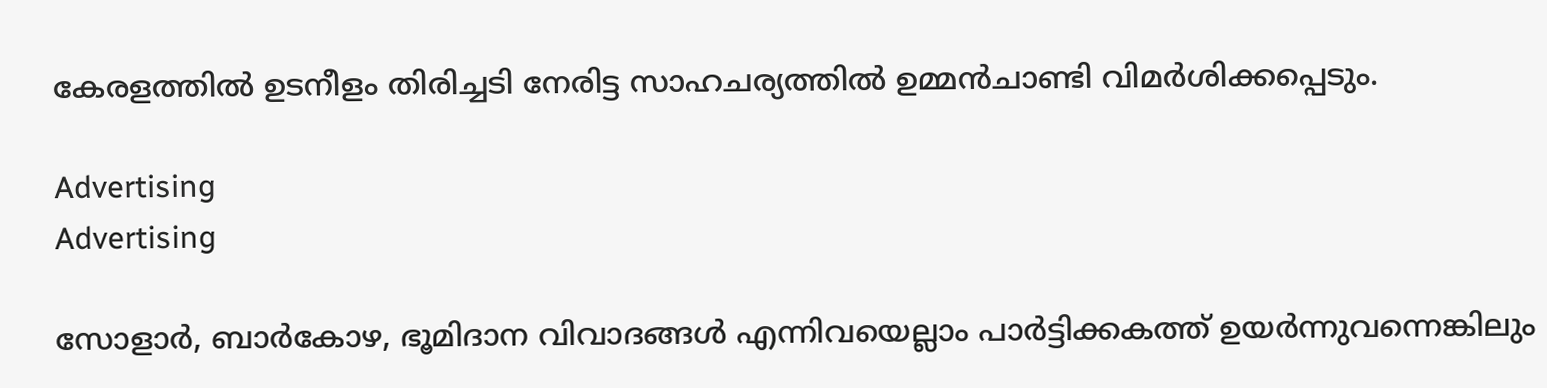കേരളത്തില്‍ ഉടനീളം തിരിച്ചടി നേരിട്ട സാഹചര്യത്തില്‍ ഉമ്മന്‍ചാണ്ടി വിമര്‍ശിക്കപ്പെടും.

Advertising
Advertising

സോളാര്‍, ബാര്‍കോഴ, ഭൂമിദാന വിവാദങ്ങള്‍ എന്നിവയെല്ലാം പാര്‍ട്ടിക്കകത്ത് ഉയര്‍ന്നുവന്നെങ്കിലും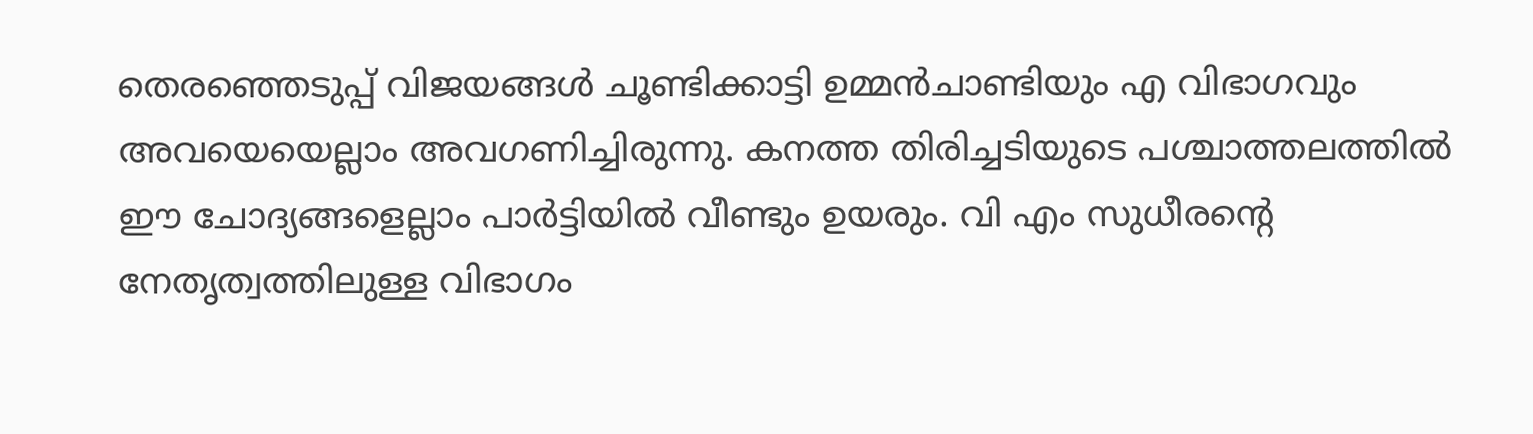തെരഞ്ഞെടുപ്പ് വിജയങ്ങ‍ള്‍ ചൂണ്ടിക്കാട്ടി ഉമ്മന്‍ചാണ്ടിയും എ വിഭാഗവും അവയെയെല്ലാം അവഗണിച്ചിരുന്നു. കനത്ത തിരിച്ചടിയുടെ പശ്ചാത്തലത്തില്‍ ഈ ചോദ്യങ്ങളെല്ലാം പാര്‍ട്ടിയില്‍ വീണ്ടും ഉയരും. വി എം സുധീരന്റെ നേതൃത്വത്തിലുള്ള വിഭാഗം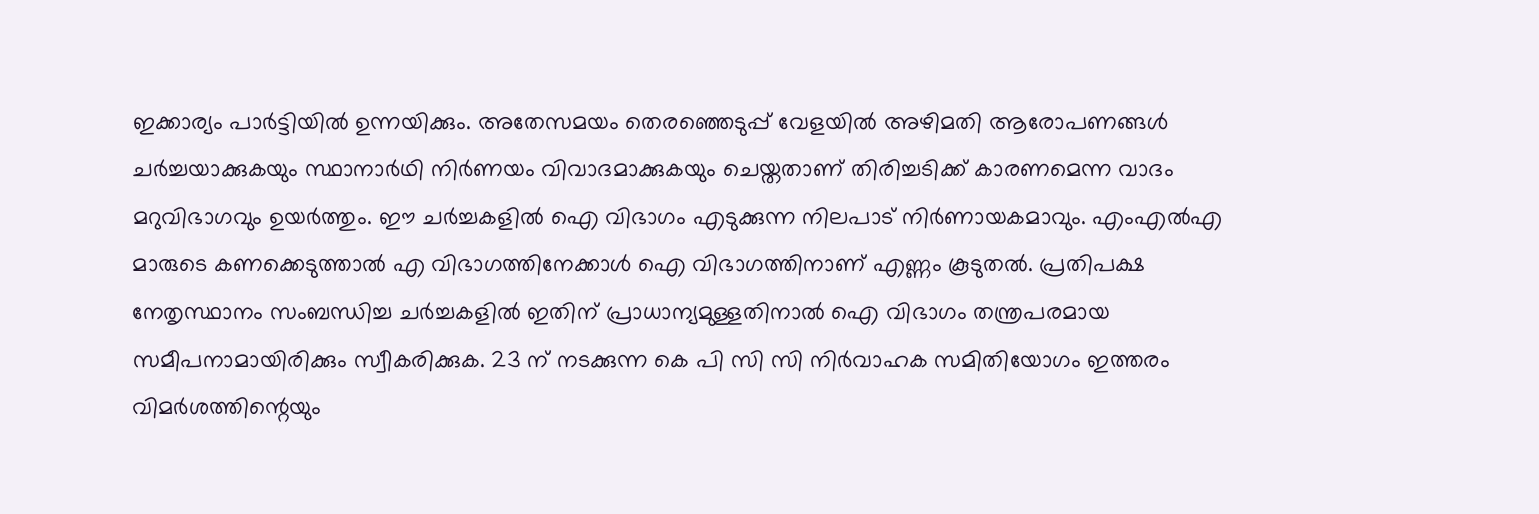ഇക്കാര്യം പാര്‍ട്ടിയില്‍ ഉന്നയിക്കും. അതേസമയം തെരഞ്ഞെടുപ്പ് വേളയില്‍ അഴിമതി ആരോപണങ്ങള്‍ ചര്‍ച്ചയാക്കുകയും സ്ഥാനാര്‍ഥി നിര്‍ണയം വിവാദമാക്കുകയും ചെയ്തതാണ് തിരിച്ചടിക്ക് കാരണമെന്ന വാദം മറുവിഭാഗവും ഉയര്‍ത്തും. ഈ ചര്‍ച്ചകളില്‍ ഐ വിഭാഗം എടുക്കുന്ന നിലപാട് നിര്‍ണായകമാവും. എംഎല്‍എ മാരുടെ കണക്കെടുത്താല്‍ എ വിഭാഗത്തിനേക്കാള്‍ ഐ വിഭാഗത്തിനാണ് എണ്ണം കൂടുതല്‍. പ്രതിപക്ഷ നേതൃസ്ഥാനം സംബന്ധിച്ച ചര്‍ച്ചകളില്‍ ഇതിന് പ്രാധാന്യമുള്ളതിനാല്‍ ഐ വിഭാഗം തന്ത്രപരമായ സമീപനാമായിരിക്കും സ്വീകരിക്കുക. 23 ന് നടക്കുന്ന കെ പി സി സി നിര്‍വാഹക സമിതിയോഗം ഇത്തരം വിമര്‍ശത്തിന്റെയും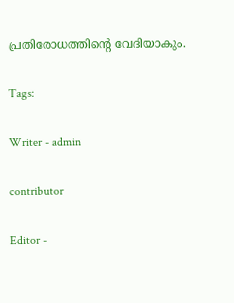പ്രതിരോധത്തിന്റെ വേദിയാകും.

Tags:

Writer - admin

contributor

Editor -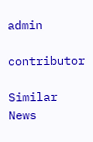admin

contributor

Similar News